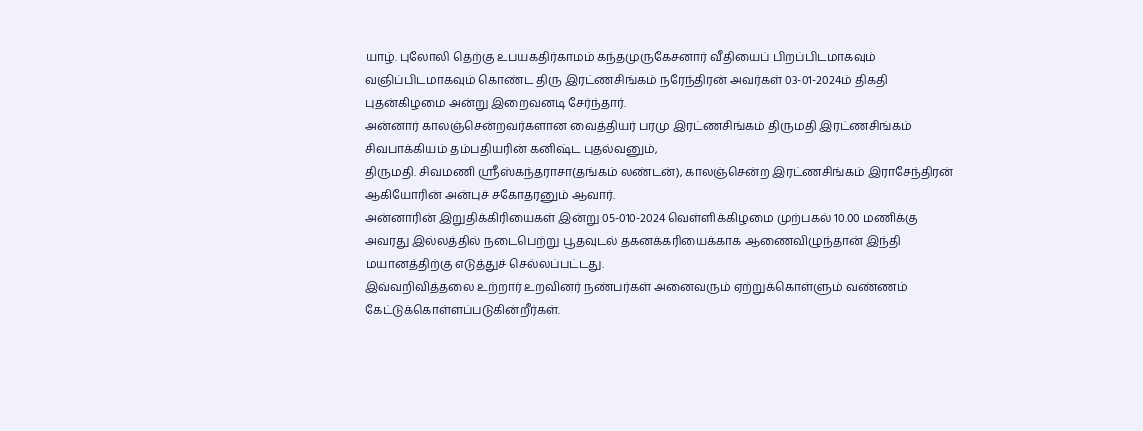யாழ். புலோலி தெற்கு உபயகதிர்காமம் கந்தமுருகேசனார் வீதியைப் பிறப்பிடமாகவும் வஞிப்பிடமாகவும் கொண்ட திரு இரட்ணசிங்கம் நரேந்திரன் அவர்கள் 03-01-2024ம் திகதி புதன்கிழமை அன்று இறைவனடி சேர்ந்தார்.
அன்னார் காலஞ்சென்றவர்களான வைத்தியர் பரமு இரட்ணசிங்கம் திருமதி இரட்ணசிங்கம் சிவபாக்கியம் தம்பதியரின் கனிஷ்ட புதல்வனும்,
திருமதி. சிவமணி ஸ்ரீஸ்கந்தராசா(தங்கம் லண்டன்), காலஞ்சென்ற இரட்ணசிங்கம் இராசேந்திரன் ஆகியோரின் அன்புச் சகோதரனும் ஆவார்.
அன்னாரின் இறுதிக்கிரியைகள் இன்று 05-010-2024 வெள்ளிக்கிழமை முற்பகல் 10.00 மணிக்கு அவரது இல்லத்தில் நடைபெற்று பூதவுடல் தகனக்கரியைக்காக ஆணைவிழுந்தான் இந்தி மயானத்திற்கு எடுத்துச் செல்லப்பட்டது.
இவ்வறிவித்தலை உற்றார் உறவினர் நண்பர்கள் அனைவரும் ஏற்றுக்கொள்ளும் வண்ணம் கேட்டுக்கொள்ளப்படுகின்றீர்கள்.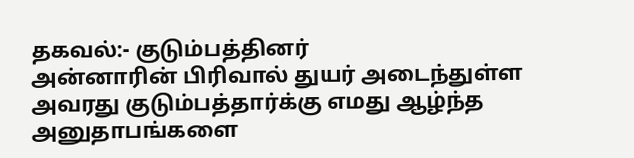தகவல்:- குடும்பத்தினர்
அன்னாரின் பிரிவால் துயர் அடைந்துள்ள அவரது குடும்பத்தார்க்கு எமது ஆழ்ந்த அனுதாபங்களை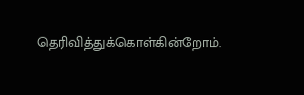தெரிவித்துக்கொள்கின்றோம்.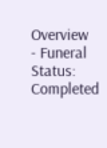Overview
- Funeral Status: Completed